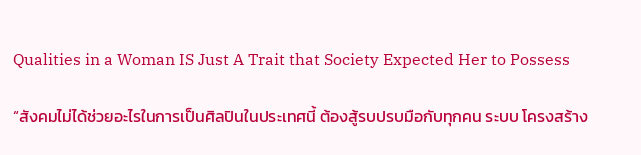Qualities in a Woman IS Just A Trait that Society Expected Her to Possess

“สังคมไม่ได้ช่วยอะไรในการเป็นศิลปินในประเทศนี้ ต้องสู้รบปรบมือกับทุกคน ระบบ โครงสร้าง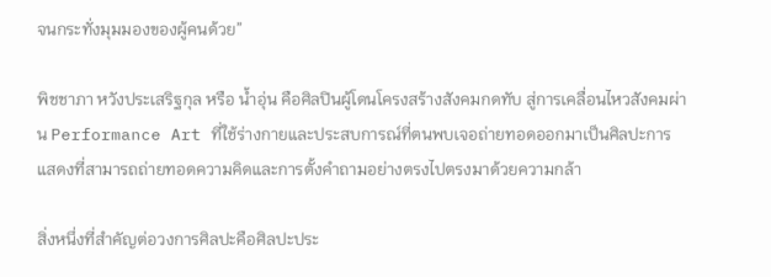จนกระทั่งมุมมองของผู้คนด้วย”

พิชชาภา หวังประเสริฐกุล หรือ น้ำอุ่น คือศิลปินผู้โดนโครงสร้างสังคมกดทับ สู่การเคลื่อนไหวสังคมผ่าน Performance Art ที่ใช้ร่างกายและประสบการณ์ที่ตนพบเจอถ่ายทอดออกมาเป็นศิลปะการแสดงที่สามารถถ่ายทอดความคิดและการตั้งคำถามอย่างตรงไปตรงมาด้วยความกล้า

สิ่งหนึ่งที่สำคัญต่อวงการศิลปะคือศิลปะประ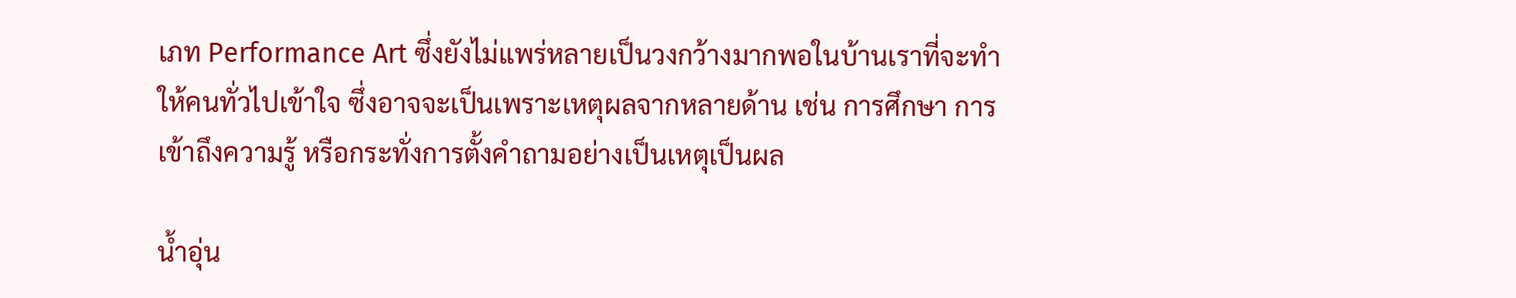เภท Performance Art ซึ่งยังไม่แพร่หลายเป็นวงกว้างมากพอในบ้านเราที่จะทำให้คนทั่วไปเข้าใจ ซึ่งอาจจะเป็นเพราะเหตุผลจากหลายด้าน เช่น การศึกษา การเข้าถึงความรู้ หรือกระทั่งการตั้งคำถามอย่างเป็นเหตุเป็นผล

น้ำอุ่น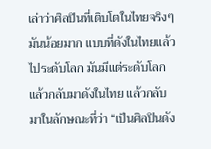เล่าว่าศิลปินที่เติบโตในไทยจริงๆ มันน้อยมาก แบบที่ดังในไทยแล้วไประดับโลก มันมีแต่ระดับโลกแล้วกลับมาดังในไทย แล้วกลับมาในลักษณะที่ว่า “เป็นศิลปินดัง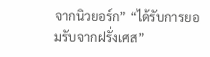จากนิวยอร์ก” “ได้รับการยอมรับจากฝรั่งเศส”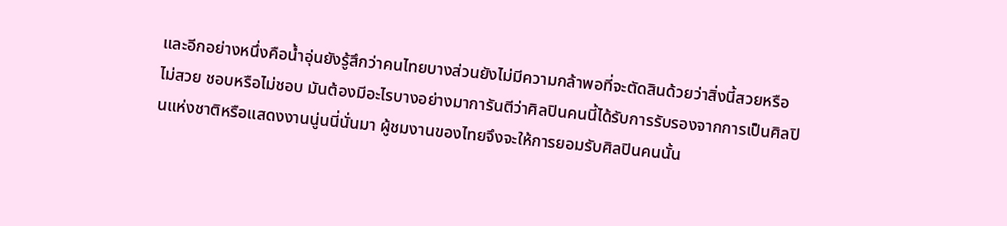และอีกอย่างหนึ่งคือน้ำอุ่นยังรู้สึกว่าคนไทยบางส่วนยังไม่มีความกล้าพอที่จะตัดสินด้วยว่าสิ่งนี้สวยหรือไม่สวย ชอบหรือไม่ชอบ มันต้องมีอะไรบางอย่างมาการันตีว่าศิลปินคนนี้ได้รับการรับรองจากการเป็นศิลปินแห่งชาติหรือแสดงงานนู่นนี่นั่นมา ผู้ชมงานของไทยจึงจะให้การยอมรับศิลปินคนนั้น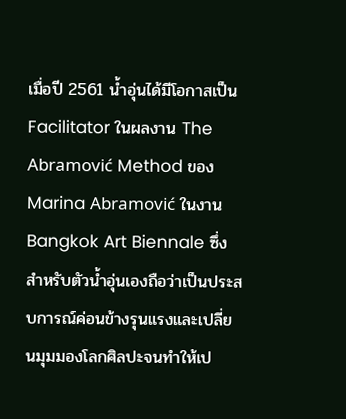เมื่อปี 2561 น้ำอุ่นได้มีโอกาสเป็น Facilitator ในผลงาน The Abramović Method ของ Marina Abramović ในงาน Bangkok Art Biennale ซึ่งสำหรับตัวน้ำอุ่นเองถือว่าเป็นประสบการณ์ค่อนข้างรุนแรงและเปลี่ยนมุมมองโลกศิลปะจนทำให้เป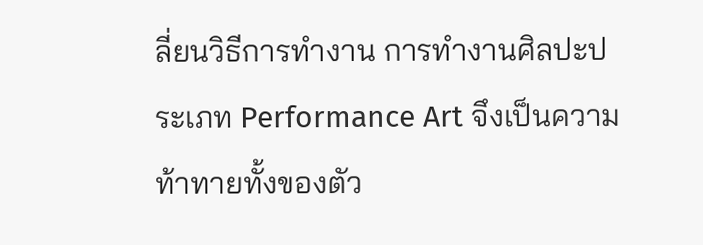ลี่ยนวิธีการทำงาน การทำงานศิลปะประเภท Performance Art จึงเป็นความท้าทายทั้งของตัว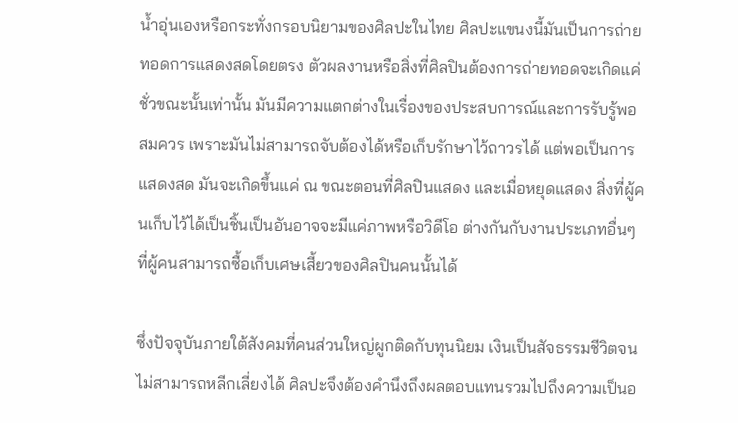น้ำอุ่นเองหรือกระทั่งกรอบนิยามของศิลปะในไทย ศิลปะแขนงนี้มันเป็นการถ่ายทอดการแสดงสดโดยตรง ตัวผลงานหรือสิ่งที่ศิลปินต้องการถ่ายทอดจะเกิดแค่ชั่วขณะนั้นเท่านั้น มันมีความแตกต่างในเรื่องของประสบการณ์และการรับรู้พอสมควร เพราะมันไม่สามารถจับต้องได้หรือเก็บรักษาไว้ถาวรได้ แต่พอเป็นการแสดงสด มันจะเกิดขึ้นแค่ ณ ขณะตอนที่ศิลปินแสดง และเมื่อหยุดแสดง สิ่งที่ผู้คนเก็บไว้ได้เป็นชิ้นเป็นอันอาจจะมีแค่ภาพหรือวิดีโอ ต่างกันกับงานประเภทอื่นๆ ที่ผู้คนสามารถซื้อเก็บเศษเสี้ยวของศิลปินคนนั้นได้

ซึ่งปัจจุบันภายใต้สังคมที่คนส่วนใหญ่ผูกติดกับทุนนิยม เงินเป็นสัจธรรมชีวิตจนไม่สามารถหลีกเลี่ยงได้ ศิลปะจึงต้องคำนึงถึงผลตอบแทนรวมไปถึงความเป็นอ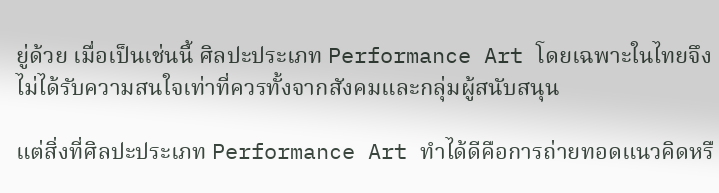ยู่ด้วย เมื่อเป็นเช่นนี้ ศิลปะประเภท Performance Art โดยเฉพาะในไทยจึงไม่ได้รับความสนใจเท่าที่ควรทั้งจากสังคมและกลุ่มผู้สนับสนุน

แต่สิ่งที่ศิลปะประเภท Performance Art ทำได้ดีคือการถ่ายทอดแนวคิดหรื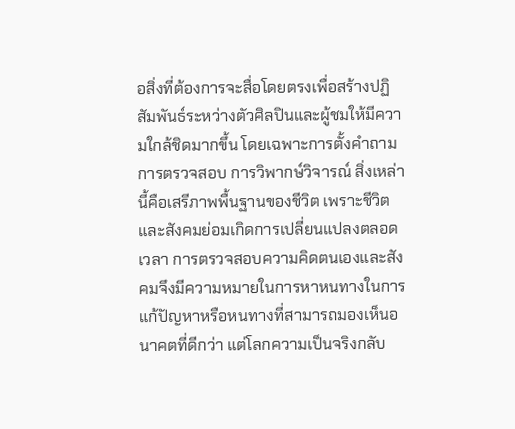อสิ่งที่ต้องการจะสื่อโดยตรงเพื่อสร้างปฏิสัมพันธ์ระหว่างตัวศิลปินและผู้ชมให้มีความใกล้ชิดมากขึ้น โดยเฉพาะการตั้งคำถาม การตรวจสอบ การวิพากษ์วิจารณ์ สิ่งเหล่านี้คือเสรีภาพพื้นฐานของชีวิต เพราะชีวิตและสังคมย่อมเกิดการเปลี่ยนแปลงตลอดเวลา การตรวจสอบความคิดตนเองและสังคมจึงมีความหมายในการหาหนทางในการแก้ปัญหาหรือหนทางที่สามารถมองเห็นอนาคตที่ดีกว่า แต่โลกความเป็นจริงกลับ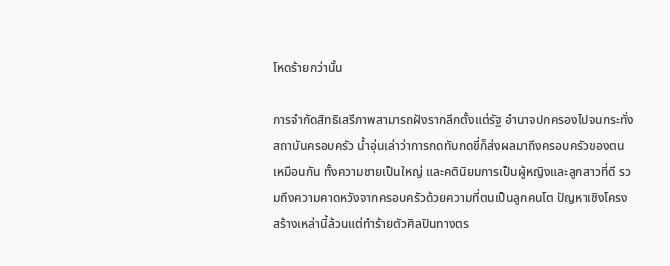โหดร้ายกว่านั้น

การจำกัดสิทธิเสรีภาพสามารถฝังรากลึกตั้งแต่รัฐ อำนาจปกครองไปจนกระทั่งสถาบันครอบครัว น้ำอุ่นเล่าว่าการกดทับกดขี่ก็ส่งผลมาถึงครอบครัวของตนเหมือนกัน ทั้งความชายเป็นใหญ่ และคตินิยมการเป็นผู้หญิงและลูกสาวที่ดี รวมถึงความคาดหวังจากครอบครัวด้วยความที่ตนเป็นลูกคนโต ปัญหาเชิงโครงสร้างเหล่านี้ล้วนแต่ทำร้ายตัวศิลปินทางตร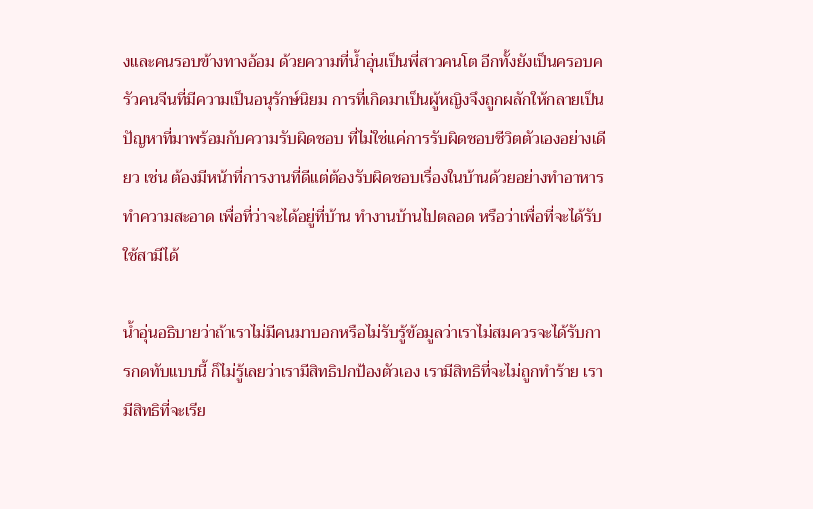งและคนรอบข้างทางอ้อม ด้วยความที่น้ำอุ่นเป็นพี่สาวคนโต อีกทั้งยังเป็นครอบครัวคนจีนที่มีความเป็นอนุรักษ์นิยม การที่เกิดมาเป็นผู้หญิงจึงถูกผลักให้กลายเป็นปัญหาที่มาพร้อมกับความรับผิดชอบ ที่ไม่ใช่แค่การรับผิดชอบชีวิตตัวเองอย่างเดียว เช่น ต้องมีหน้าที่การงานที่ดีแต่ต้องรับผิดชอบเรื่องในบ้านด้วยอย่างทำอาหาร ทำความสะอาด เพื่อที่ว่าจะได้อยู่ที่บ้าน ทำงานบ้านไปตลอด หรือว่าเพื่อที่จะได้รับใช้สามีได้

น้ำอุ่นอธิบายว่าถ้าเราไม่มีคนมาบอกหรือไม่รับรู้ข้อมูลว่าเราไม่สมควรจะได้รับการกดทับแบบนี้ ก็ไม่รู้เลยว่าเรามีสิทธิปกป้องตัวเอง เรามีสิทธิที่จะไม่ถูกทำร้าย เรามีสิทธิที่จะเรีย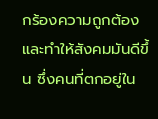กร้องความถูกต้องและทำให้สังคมมันดีขึ้น ซึ่งคนที่ตกอยู่ใน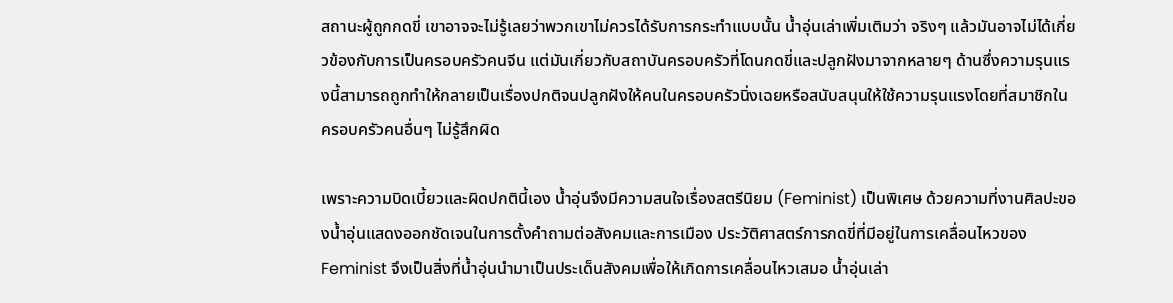สถานะผู้ถูกกดขี่ เขาอาจจะไม่รู้เลยว่าพวกเขาไม่ควรได้รับการกระทำแบบนั้น น้ำอุ่นเล่าเพิ่มเติมว่า จริงๆ แล้วมันอาจไม่ได้เกี่ยวข้องกับการเป็นครอบครัวคนจีน แต่มันเกี่ยวกับสถาบันครอบครัวที่โดนกดขี่และปลูกฝังมาจากหลายๆ ด้านซึ่งความรุนแรงนี้สามารถถูกทำให้กลายเป็นเรื่องปกติจนปลูกฝังให้คนในครอบครัวนิ่งเฉยหรือสนับสนุนให้ใช้ความรุนแรงโดยที่สมาชิกในครอบครัวคนอื่นๆ ไม่รู้สึกผิด

เพราะความบิดเบี้ยวและผิดปกตินี้เอง น้ำอุ่นจึงมีความสนใจเรื่องสตรีนิยม (Feminist) เป็นพิเศษ ด้วยความที่งานศิลปะของน้ำอุ่นแสดงออกชัดเจนในการตั้งคำถามต่อสังคมและการเมือง ประวัติศาสตร์การกดขี่ที่มีอยู่ในการเคลื่อนไหวของ Feminist จึงเป็นสิ่งที่น้ำอุ่นนำมาเป็นประเด็นสังคมเพื่อให้เกิดการเคลื่อนไหวเสมอ น้ำอุ่นเล่า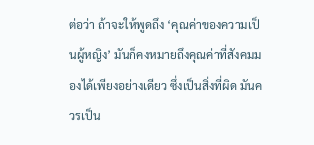ต่อว่า ถ้าจะให้พูดถึง ‘คุณค่าของความเป็นผู้หญิง’ มันก็คงหมายถึงคุณค่าที่สังคมมองได้เพียงอย่างเดียว ซึ่งเป็นสิ่งที่ผิด มันควรเป็น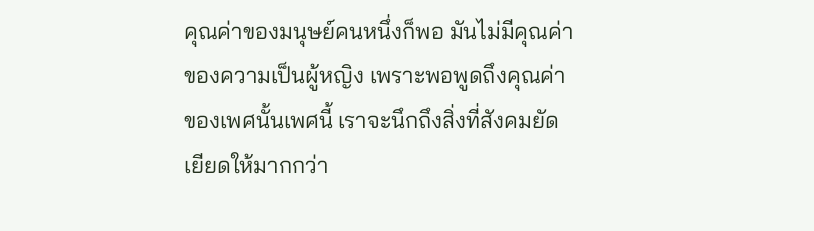คุณค่าของมนุษย์คนหนึ่งก็พอ มันไม่มีคุณค่าของความเป็นผู้หญิง เพราะพอพูดถึงคุณค่าของเพศนั้นเพศนี้ เราจะนึกถึงสิ่งที่สังคมยัดเยียดให้มากกว่า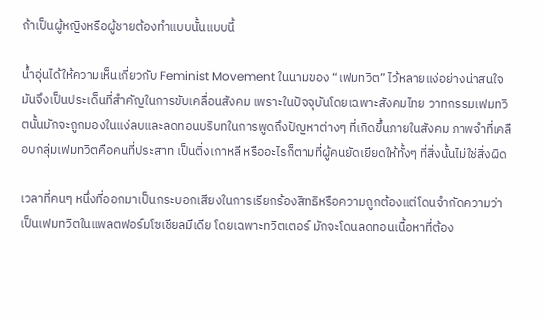ถ้าเป็นผู้หญิงหรือผู้ชายต้องทำแบบนั้นแบบนี้

น้ำอุ่นได้ให้ความเห็นเกี่ยวกับ Feminist Movement ในนามของ “เฟมทวิต” ไว้หลายแง่อย่างน่าสนใจ มันจึงเป็นประเด็นที่สำคัญในการขับเคลื่อนสังคม เพราะในปัจจุบันโดยเฉพาะสังคมไทย วาทกรรมเฟมทวิตนั้นมักจะถูกมองในแง่ลบและลดทอนบริบทในการพูดถึงปัญหาต่างๆ ที่เกิดขึ้นภายในสังคม ภาพจำที่เคลือบกลุ่มเฟมทวิตคือคนที่ประสาท เป็นติ่งเกาหลี หรืออะไรก็ตามที่ผู้คนยัดเยียดให้ทั้งๆ ที่สิ่งนั้นไม่ใช่สิ่งผิด

เวลาที่คนๆ หนึ่งที่ออกมาเป็นกระบอกเสียงในการเรียกร้องสิทธิหรือความถูกต้องแต่โดนจำกัดความว่าเป็นเฟมทวิตในแพลตฟอร์มโซเชียลมีเดีย โดยเฉพาะทวิตเตอร์ มักจะโดนลดทอนเนื้อหาที่ต้อง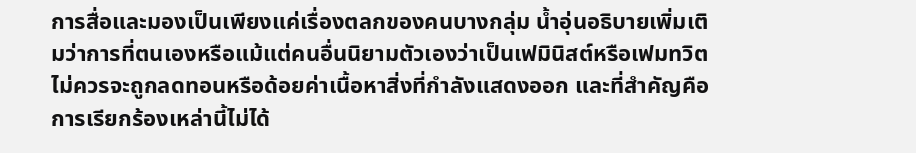การสื่อและมองเป็นเพียงแค่เรื่องตลกของคนบางกลุ่ม น้ำอุ่นอธิบายเพิ่มเติมว่าการที่ตนเองหรือแม้แต่คนอื่นนิยามตัวเองว่าเป็นเฟมินิสต์หรือเฟมทวิต ไม่ควรจะถูกลดทอนหรือด้อยค่าเนื้อหาสิ่งที่กำลังแสดงออก และที่สำคัญคือการเรียกร้องเหล่านี้ไม่ได้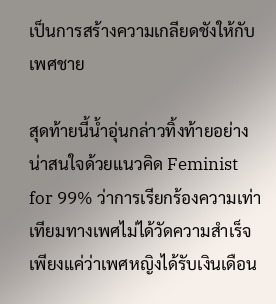เป็นการสร้างความเกลียดชังให้กับเพศชาย

สุดท้ายนี้น้ำอุ่นกล่าวทิ้งท้ายอย่างน่าสนใจด้วยแนวคิด Feminist for 99% ว่าการเรียกร้องความเท่าเทียมทางเพศไม่ได้วัดความสำเร็จเพียงแค่ว่าเพศหญิงได้รับเงินเดือน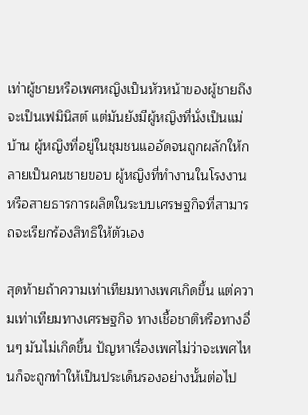เท่าผู้ชายหรือเพศหญิงเป็นหัวหน้าของผู้ชายถึงจะเป็นเฟมินิสต์ แต่มันยังมีผู้หญิงที่นั่งเป็นแม่บ้าน ผู้หญิงที่อยู่ในชุมชนแออัดจนถูกผลักให้กลายเป็นคนชายขอบ ผู้หญิงที่ทำงานในโรงงานหรือสายธารการผลิตในระบบเศรษฐกิจที่สามารถจะเรียกร้องสิทธิให้ตัวเอง

สุดท้ายถ้าความเท่าเทียมทางเพศเกิดขึ้น แต่ความเท่าเทียมทางเศรษฐกิจ ทางเชื้อชาติหรือทางอื่นๆ มันไม่เกิดขึ้น ปัญหาเรื่องเพศไม่ว่าจะเพศไหนก็จะถูกทำให้เป็นประเด็นรองอย่างนั้นต่อไป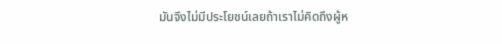มันจึงไม่มีประโยชน์เลยถ้าเราไม่คิดถึงผู้ห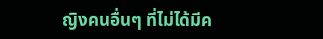ญิงคนอื่นๆ ที่ไม่ได้มีค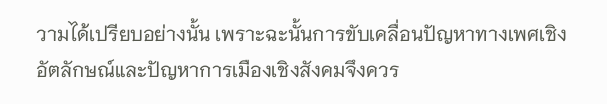วามได้เปรียบอย่างนั้น เพราะฉะนั้นการขับเคลื่อนปัญหาทางเพศเชิงอัตลักษณ์และปัญหาการเมืองเชิงสังคมจึงควร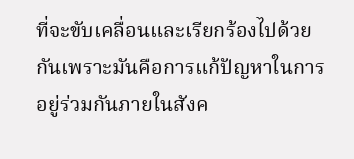ที่จะขับเคลื่อนและเรียกร้องไปด้วยกันเพราะมันคือการแก้ปัญหาในการอยู่ร่วมกันภายในสังค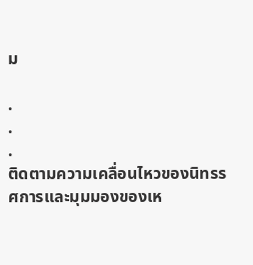ม

.
.
.
ติดตามความเคลื่อนไหวของนิทรรศการและมุมมองของเห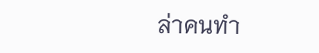ล่าคนทำ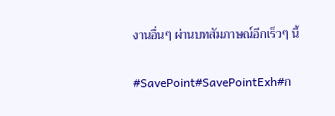งานอื่นๆ ผ่านบทสัมภาษณ์อีกเร็วๆ นี้

#SavePoint#SavePointExh#ก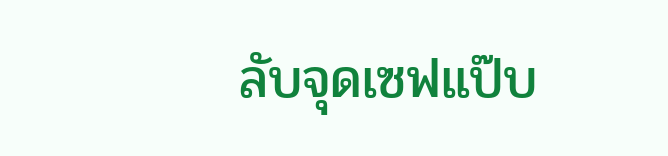ลับจุดเซฟแป๊บ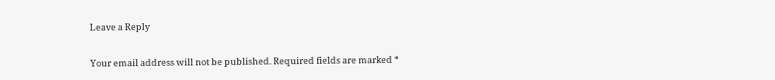Leave a Reply

Your email address will not be published. Required fields are marked *